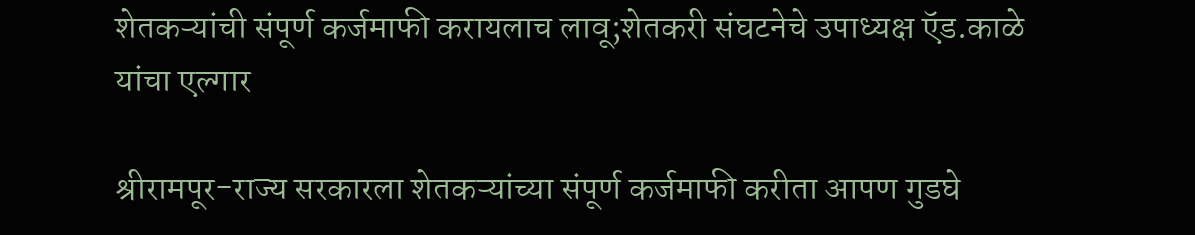शेतकऱ्यांची संपूर्ण कर्जमाफी करायलाच लावू;शेतकरी संघटनेचे उपाध्यक्ष ऍड.काळे यांचा एल्गार

श्रीरामपूर-राज्य सरकारला शेतकऱ्यांच्या संपूर्ण कर्जमाफी करीता आपण गुडघे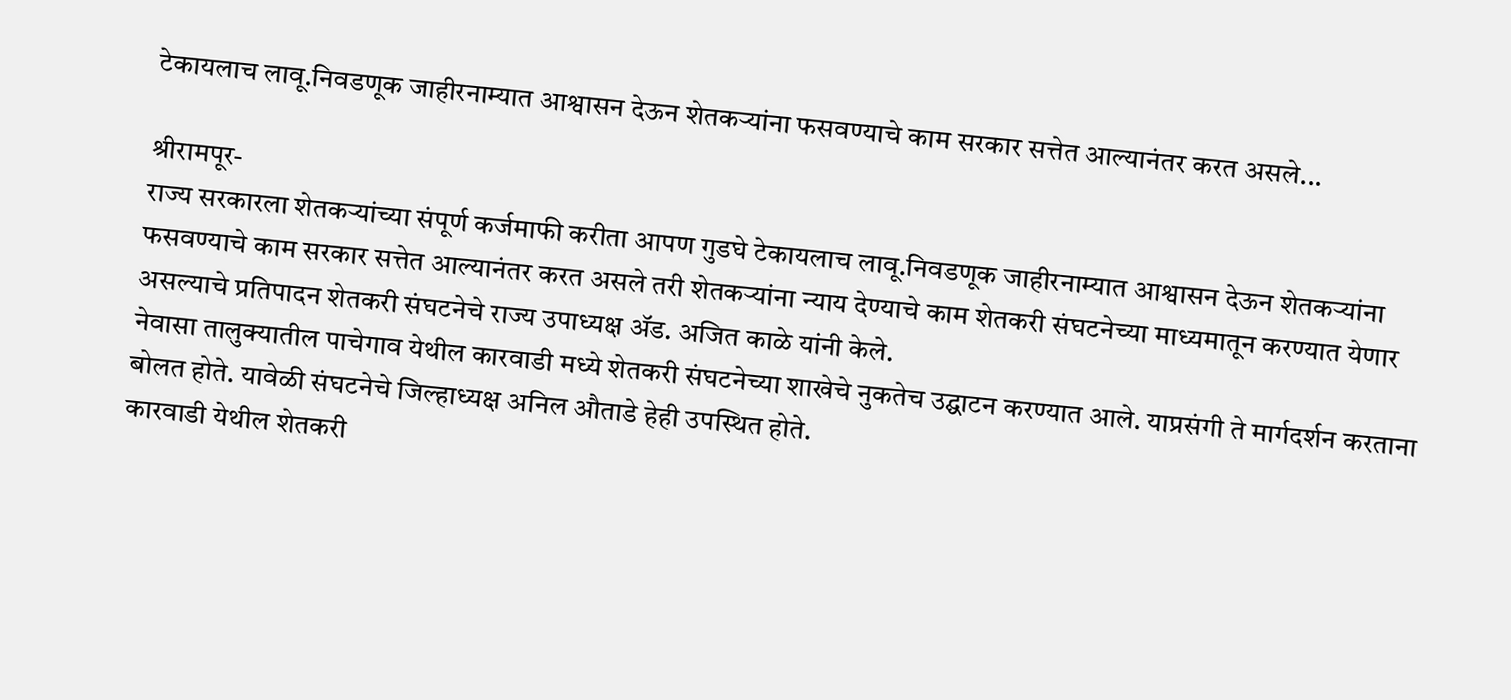टेकायलाच लावू.निवडणूक जाहीरनाम्यात आश्वासन देऊन शेतकऱ्यांना फसवण्याचे काम सरकार सत्तेत आल्यानंतर करत असले...

श्रीरामपूर-
राज्य सरकारला शेतकऱ्यांच्या संपूर्ण कर्जमाफी करीता आपण गुडघे टेकायलाच लावू.निवडणूक जाहीरनाम्यात आश्वासन देऊन शेतकऱ्यांना फसवण्याचे काम सरकार सत्तेत आल्यानंतर करत असले तरी शेतकऱ्यांना न्याय देण्याचे काम शेतकरी संघटनेच्या माध्यमातून करण्यात येणार असल्याचे प्रतिपादन शेतकरी संघटनेचे राज्य उपाध्यक्ष ॲड. अजित काळे यांनी केले.
नेवासा तालुक्यातील पाचेगाव येथील कारवाडी मध्ये शेतकरी संघटनेच्या शाखेचे नुकतेच उद्घाटन करण्यात आले. याप्रसंगी ते मार्गदर्शन करताना बोलत होते. यावेळी संघटनेचे जिल्हाध्यक्ष अनिल औताडे हेही उपस्थित होते.
कारवाडी येथील शेतकरी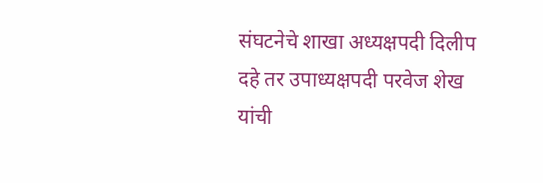संघटनेचे शाखा अध्यक्षपदी दिलीप दहे तर उपाध्यक्षपदी परवेज शेख यांची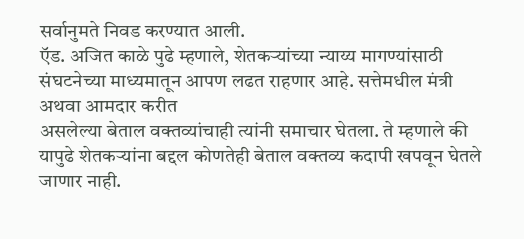सर्वानुमते निवड करण्यात आली.
ऍड. अजित काळे पुढे म्हणाले, शेतकऱ्यांच्या न्याय्य मागण्यांसाठी संघटनेच्या माध्यमातून आपण लढत राहणार आहे. सत्तेमधील मंत्री अथवा आमदार करीत
असलेल्या बेताल वक्तव्यांचाही त्यांनी समाचार घेतला. ते म्हणाले की यापुढे शेतकऱ्यांना बद्दल कोणतेही बेताल वक्तव्य कदापी खपवून घेतले जाणार नाही.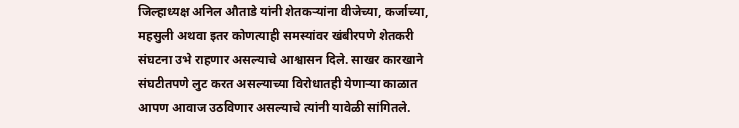जिल्हाध्यक्ष अनिल औताडे यांनी शेतकऱ्यांना वीजेच्या, कर्जाच्या, महसुली अथवा इतर कोणत्याही समस्यांवर खंबीरपणे शेतकरी संघटना उभे राहणार असल्याचे आश्वासन दिले. साखर कारखाने संघटीतपणे लुट करत असल्याच्या विरोधातही येणाऱ्या काळात आपण आवाज उठविणार असल्याचे त्यांनी यावेळी सांगितले.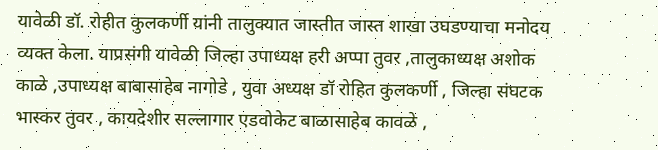यावेळी डॉ. रोहीत कुलकर्णी यांनी तालुक्यात जास्तीत जास्त शाखा उघडण्याचा मनोदय व्यक्त केला. याप्रसंगी यावेळी जिल्हा उपाध्यक्ष हरी अप्पा तुवर ,तालुकाध्यक्ष अशोक काळे ,उपाध्यक्ष बाबासाहेब नागोडे , युवा अध्यक्ष डॉ रोहित कुलकर्णी , जिल्हा संघटक भास्कर तुवर , कायदेशीर सल्लागार एडवोकेट बाळासाहेब कावळे ,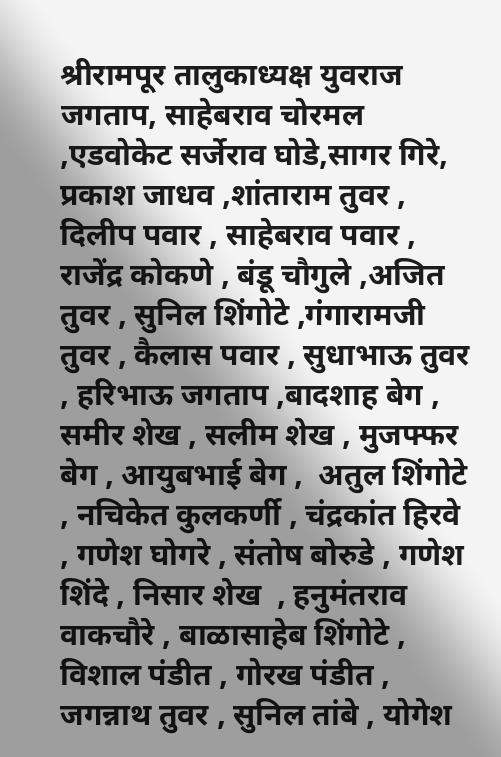श्रीरामपूर तालुकाध्यक्ष युवराज जगताप, साहेबराव चोरमल ,एडवोकेट सर्जेराव घोडे,सागर गिरे, प्रकाश जाधव ,शांताराम तुवर , दिलीप पवार , साहेबराव पवार , राजेंद्र कोकणे , बंडू चौगुले ,अजित तुवर , सुनिल शिंगोटे ,गंगारामजी तुवर , कैलास पवार , सुधाभाऊ तुवर , हरिभाऊ जगताप ,बादशाह बेग , समीर शेख , सलीम शेख , मुजफ्फर बेग , आयुबभाई बेग ,  अतुल शिंगोटे , नचिकेत कुलकर्णी , चंद्रकांत हिरवे , गणेश घोगरे , संतोष बोरुडे , गणेश शिंदे , निसार शेख  , हनुमंतराव वाकचौरे , बाळासाहेब शिंगोटे , विशाल पंडीत , गोरख पंडीत , जगन्नाथ तुवर , सुनिल तांबे , योगेश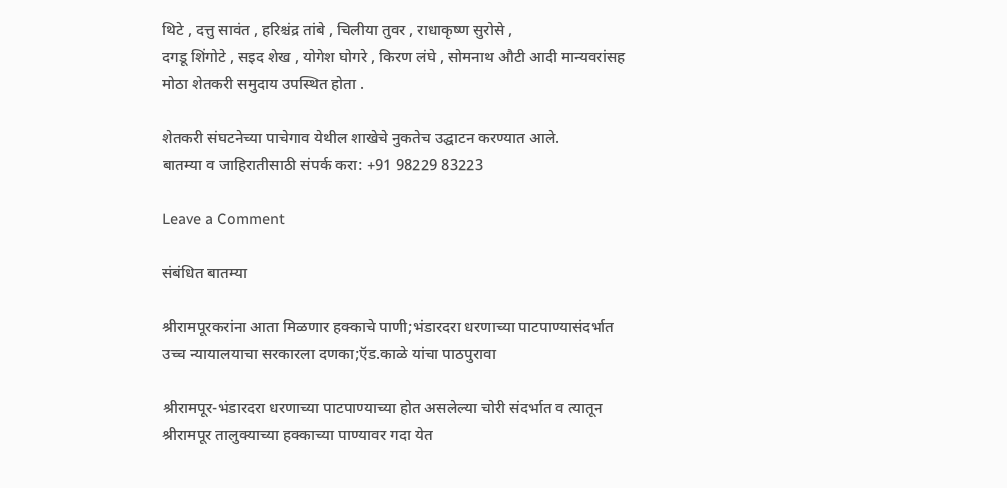थिटे , दत्तु सावंत , हरिश्चंद्र तांबे , चिलीया तुवर , राधाकृष्ण सुरोसे ,
दगडू शिंगोटे , सइद शेख , योगेश घोगरे , किरण लंघे , सोमनाथ औटी आदी मान्यवरांसह मोठा शेतकरी समुदाय उपस्थित होता .

शेतकरी संघटनेच्या पाचेगाव येथील शाखेचे नुकतेच उद्घाटन करण्यात आले.
बातम्या व जाहिरातीसाठी संपर्क करा: +91 98229 83223

Leave a Comment

संबंधित बातम्या

श्रीरामपूरकरांना आता मिळणार हक्काचे पाणी;भंडारदरा धरणाच्या पाटपाण्यासंदर्भात उच्च न्यायालयाचा सरकारला दणका;ऍड.काळे यांचा पाठपुरावा

श्रीरामपूर-भंडारदरा धरणाच्या पाटपाण्याच्या होत असलेल्या चोरी संदर्भात व त्यातून श्रीरामपूर तालुक्याच्या हक्काच्या पाण्यावर गदा येत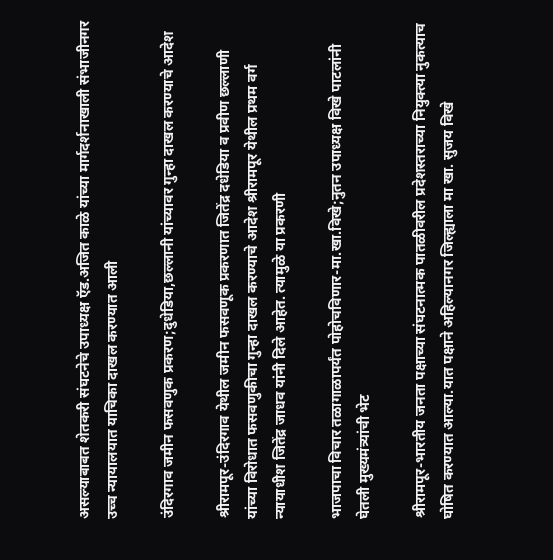असल्याबाबत शेतकरी संघटनेचे उपाध्यक्ष ऍड.अजित काळे यांच्या मार्गदर्शनाखाली संभाजीनगर उच्च न्यायालयात याचिका दाखल करण्यात आली

उंदिरगाव जमीन फसवणुक प्रकरण;दुधेडिया,छल्लानी यांच्यावर गुन्हा दाखल करण्याचे आदेश

श्रीरामपूर-उंदिरगाव येथील जमीन फसवणूक प्रकरणात जितेंद्र दधेडिया व प्रवीण छल्लाणी यांच्या विरोधात फसवणुकीचा गुन्हा दाखल करण्याचे आदेश श्रीरामपूर येथील प्रथम वर्ग न्यायाधीश जितेंद्र जाधव यांनी दिले आहेत. त्यामुळे या प्रकरणी

भाजपाचा विचार तळागाळापर्यंत पोहोचविणार-मा.खा.विखे;नुतन उपाध्यक्ष विखे पाटलांनी घेतली मुख्यमंत्र्यांची भेट

श्रीरामपूर-भारतीय जनता पक्षाच्या संघटनात्मक पातळीवरील प्रदेशस्तराच्या नियुक्त्या नुकत्याच घोषित करण्यात आल्या.यात पक्षाने अहिल्यानगर जिल्ह्याला मा खा. सुजय विखे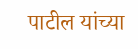पाटील यांच्या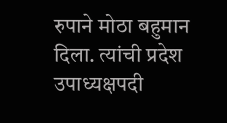रुपाने मोठा बहुमान दिला. त्यांची प्रदेश उपाध्यक्षपदी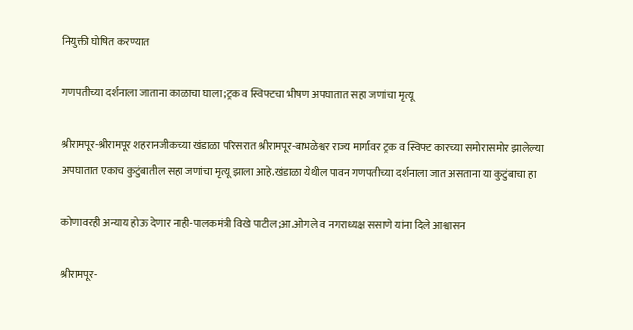नियुक्ती घोषित करण्यात

गणपतीच्या दर्शनाला जाताना काळाचा घाला;ट्रक व स्विफ्टचा भीषण अपघातात सहा जणांचा मृत्यू

श्रीरामपूर-श्रीरामपूर शहरानजीकच्या खंडाळा परिसरात श्रीरामपूर-बाभळेश्वर राज्य मार्गावर ट्रक व स्विफ्ट कारच्या समोरासमोर झालेल्या अपघातात एकाच कुटुंबातील सहा जणांचा मृत्यू झाला आहे.खंडाळा येथील पावन गणपतीच्या दर्शनाला जात असताना या कुटुंबाचा हा

कोणावरही अन्याय होऊ देणार नाही-पालकमंत्री विखे पाटील;आ.ओगले व नगराध्यक्ष ससाणे यांना दिले आश्वासन

श्रीरामपूर-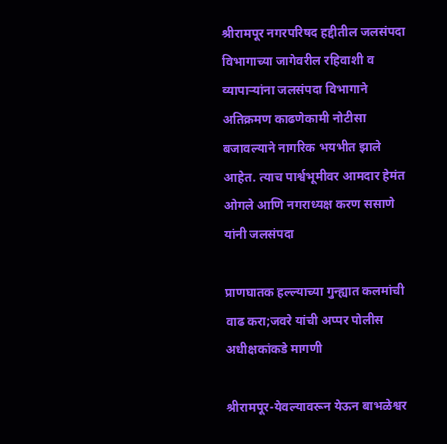श्रीरामपूर नगरपरिषद हद्दीतील जलसंपदा विभागाच्या जागेवरील रहिवाशी व व्यापाऱ्यांना जलसंपदा विभागाने अतिक्रमण काढणेकामी नोटीसा बजावल्याने नागरिक भयभीत झाले आहेत. त्याच पार्श्वभूमीवर आमदार हेमंत ओगले आणि नगराध्यक्ष करण ससाणे यांनी जलसंपदा

प्राणघातक हल्ल्याच्या गुन्ह्यात कलमांची वाढ करा;जवरे यांची अप्पर पोलीस अधीक्षकांकडे मागणी

श्रीरामपूर-येवल्यावरून येऊन बाभळेश्वर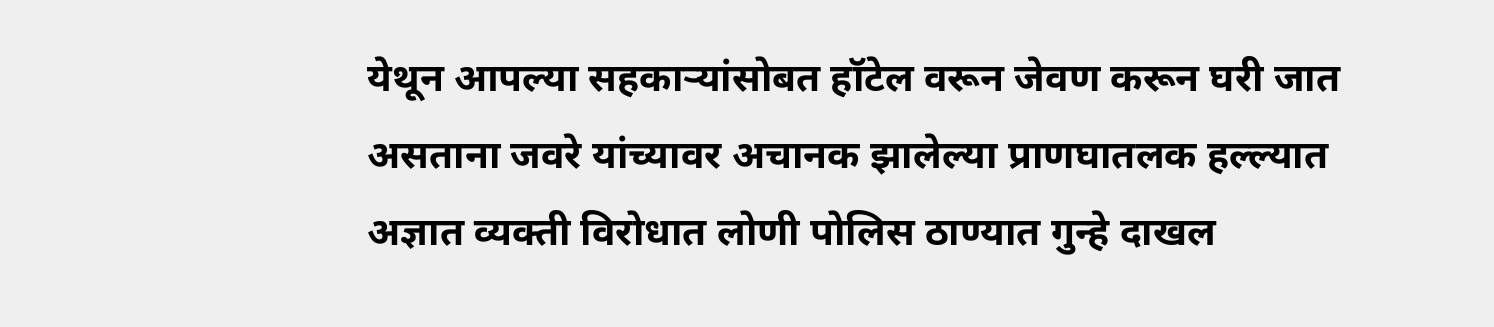येथून आपल्या सहकाऱ्यांसोबत हॉटेल वरून जेवण करून घरी जात असताना जवरे यांच्यावर अचानक झालेल्या प्राणघातलक हल्ल्यात अज्ञात व्यक्ती विरोधात लोणी पोलिस ठाण्यात गुन्हे दाखल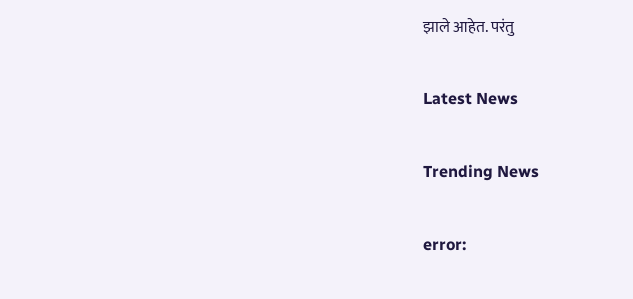झाले आहेत. परंतु

Latest News

Trending News

error: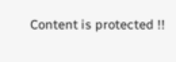Content is protected !!